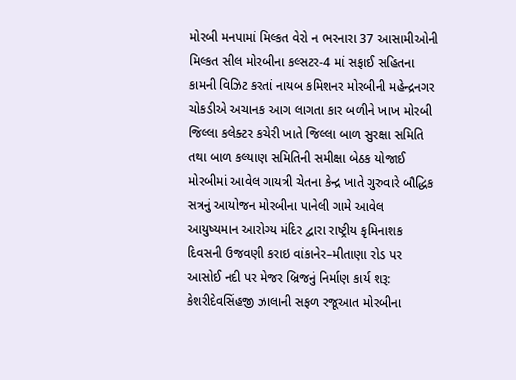મોરબી મનપામાં મિલ્કત વેરો ન ભરનારા 37 આસામીઓની મિલ્કત સીલ મોરબીના કલ્સટર-4 માં સફાઈ સહિતના કામની વિઝિટ કરતાં નાયબ કમિશનર મોરબીની મહેન્દ્રનગર ચોકડીએ અચાનક આગ લાગતા કાર બળીને ખાખ મોરબી જિલ્લા કલેક્ટર કચેરી ખાતે જિલ્લા બાળ સુરક્ષા સમિતિ તથા બાળ કલ્યાણ સમિતિની સમીક્ષા બેઠક યોજાઈ મોરબીમાં આવેલ ગાયત્રી ચેતના કેન્દ્ર ખાતે ગુરુવારે બૌદ્ધિક સત્રનું આયોજન મોરબીના પાનેલી ગામે આવેલ આયુષ્યમાન આરોગ્ય મંદિર દ્વારા રાષ્ટ્રીય કૃમિનાશક દિવસની ઉજવણી કરાઇ વાંકાનેર–મીતાણા રોડ પર આસોઈ નદી પર મેજર બ્રિજનું નિર્માણ કાર્ય શરૂ: કેશરીદેવસિંહજી ઝાલાની સફળ રજૂઆત મોરબીના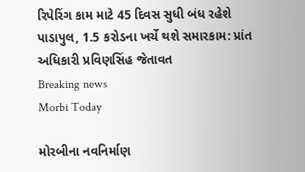રિપેરિંગ કામ માટે 45 દિવસ સુધી બંધ રહેશે પાડાપુલ, 1.5 કરોડના ખર્ચે થશે સમારકામ: પ્રાંત અધિકારી પ્રવિણસિંહ જેતાવત
Breaking news
Morbi Today

મોરબીના નવનિર્માણ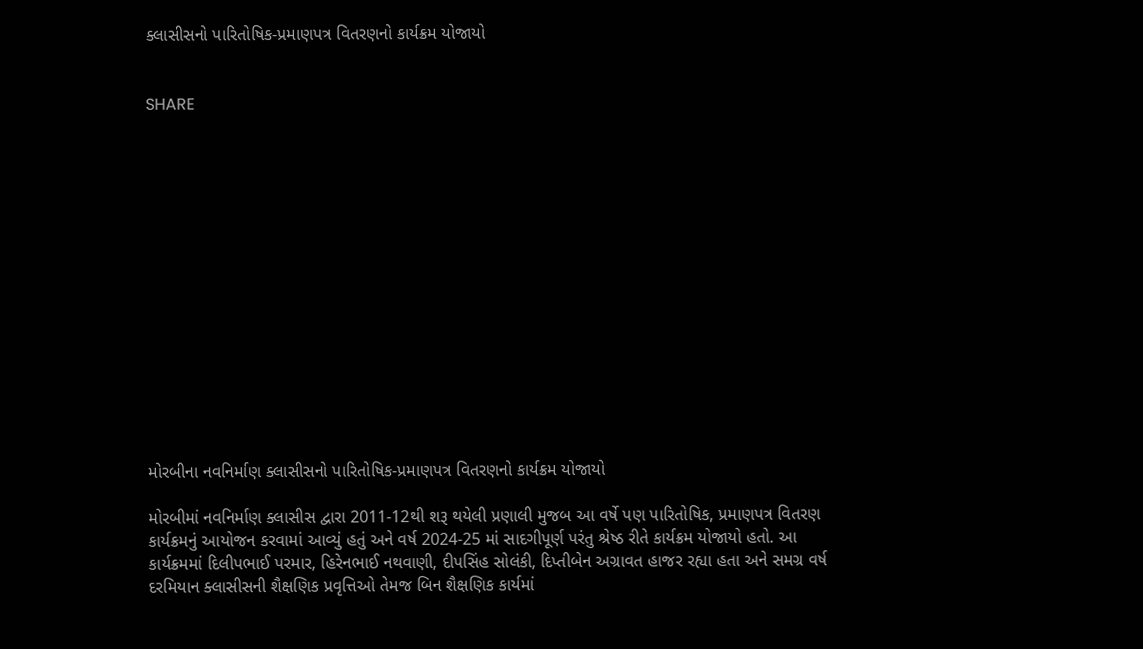ક્લાસીસનો પારિતોષિક-પ્રમાણપત્ર વિતરણનો કાર્યક્રમ યોજાયો


SHARE















મોરબીના નવનિર્માણ ક્લાસીસનો પારિતોષિક-પ્રમાણપત્ર વિતરણનો કાર્યક્રમ યોજાયો

મોરબીમાં નવનિર્માણ ક્લાસીસ દ્વારા 2011-12થી શરૂ થયેલી પ્રણાલી મુજબ આ વર્ષે પણ પારિતોષિક, પ્રમાણપત્ર વિતરણ કાર્યક્રમનું આયોજન કરવામાં આવ્યું હતું અને વર્ષ 2024-25 માં સાદગીપૂર્ણ પરંતુ શ્રેષ્ઠ રીતે કાર્યક્રમ યોજાયો હતો. આ કાર્યક્રમમાં દિલીપભાઈ પરમાર, હિરેનભાઈ નથવાણી, દીપસિંહ સોલંકી, દિપ્તીબેન અગ્રાવત હાજર રહ્યા હતા અને સમગ્ર વર્ષ દરમિયાન ક્લાસીસની શૈક્ષણિક પ્રવૃત્તિઓ તેમજ બિન શૈક્ષણિક કાર્યમાં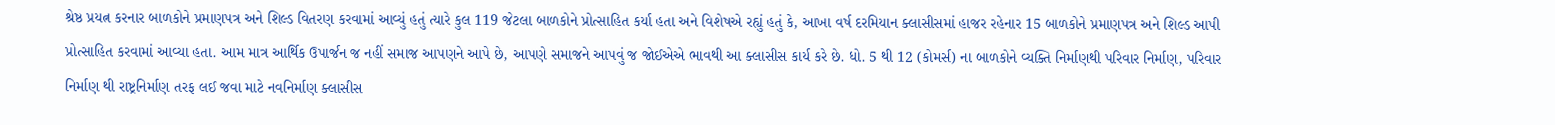શ્રેષ્ઠ પ્રયત્ન કરનાર બાળકોને પ્રમાણપત્ર અને શિલ્ડ વિતરણ કરવામાં આવ્યું હતું ત્યારે કુલ 119 જેટલા બાળકોને પ્રોત્સાહિત કર્યા હતા અને વિશેષએ રહ્યું હતું કે, આખા વર્ષ દરમિયાન ક્લાસીસમાં હાજર રહેનાર 15 બાળકોને પ્રમાણપત્ર અને શિલ્ડ આપી પ્રોત્સાહિત કરવામાં આવ્યા હતા. આમ માત્ર આર્થિક ઉપાર્જન જ નહીં સમાજ આપણને આપે છે, આપણે સમાજને આપવું જ જોઈએએ ભાવથી આ ક્લાસીસ કાર્ય કરે છે. ધો. 5 થી 12 (કોમર્સ) ના બાળકોને વ્યક્તિ નિર્માણથી પરિવાર નિર્માણ, પરિવાર નિર્માણ થી રાષ્ટ્રનિર્માણ તરફ લઈ જવા માટે નવનિર્માણ ક્લાસીસ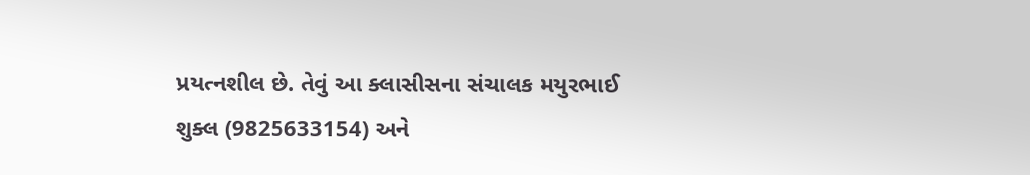પ્રયત્નશીલ છે. તેવું આ ક્લાસીસના સંચાલક મયુરભાઈ શુક્લ (9825633154) અને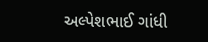અલ્પેશભાઈ ગાંધી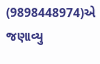(9898448974)એ જણાવ્યુ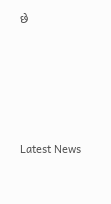છે






Latest News